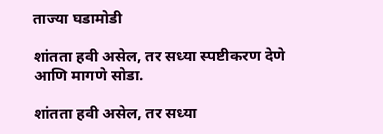ताज्या घडामोडी

शांतता हवी असेल, तर सध्या स्पष्टीकरण देणे आणि मागणे सोडा.

शांतता हवी असेल, तर सध्या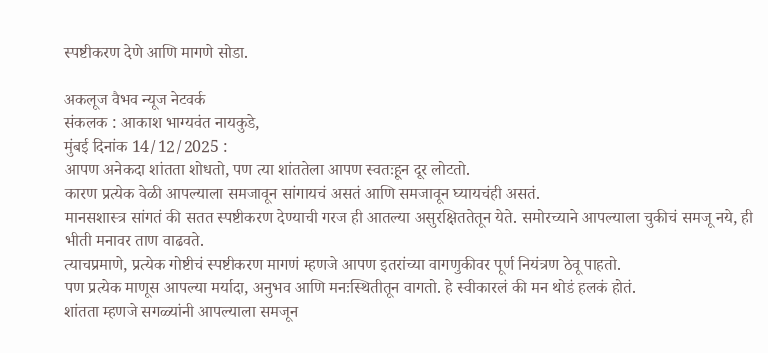स्पष्टीकरण देणे आणि मागणे सोडा.

अकलूज वैभव न्यूज नेटवर्क
संकलक : आकाश भाग्यवंत नायकुडे,
मुंबई दिनांक 14/12/2025 :
आपण अनेकदा शांतता शोधतो, पण त्या शांततेला आपण स्वतःहून दूर लोटतो.
कारण प्रत्येक वेळी आपल्याला समजावून सांगायचं असतं आणि समजावून घ्यायचंही असतं.
मानसशास्त्र सांगतं की सतत स्पष्टीकरण देण्याची गरज ही आतल्या असुरक्षिततेतून येते. समोरच्याने आपल्याला चुकीचं समजू नये, ही भीती मनावर ताण वाढवते.
त्याचप्रमाणे, प्रत्येक गोष्टीचं स्पष्टीकरण मागणं म्हणजे आपण इतरांच्या वागणुकीवर पूर्ण नियंत्रण ठेवू पाहतो.
पण प्रत्येक माणूस आपल्या मर्यादा, अनुभव आणि मनःस्थितीतून वागतो. हे स्वीकारलं की मन थोडं हलकं होतं.
शांतता म्हणजे सगळ्यांनी आपल्याला समजून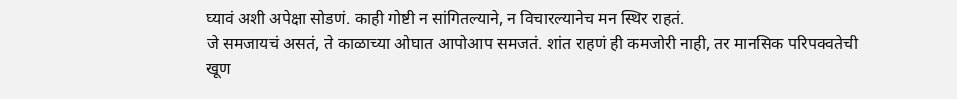घ्यावं अशी अपेक्षा सोडणं. काही गोष्टी न सांगितल्याने, न विचारल्यानेच मन स्थिर राहतं.
जे समजायचं असतं, ते काळाच्या ओघात आपोआप समजतं. शांत राहणं ही कमजोरी नाही, तर मानसिक परिपक्वतेची खूण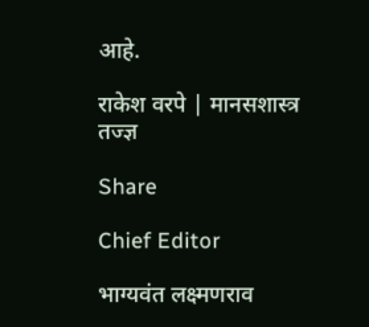आहे.

राकेश वरपे | मानसशास्त्र तज्ज्ञ

Share

Chief Editor

भाग्यवंत लक्ष्मणराव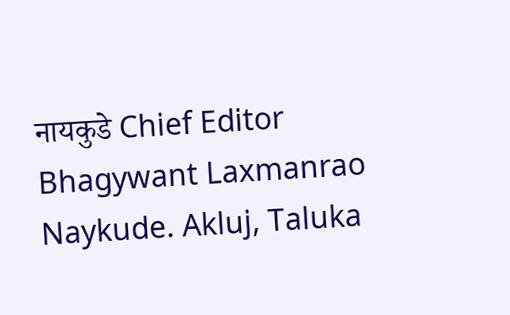नायकुडे Chief Editor Bhagywant Laxmanrao Naykude. Akluj, Taluka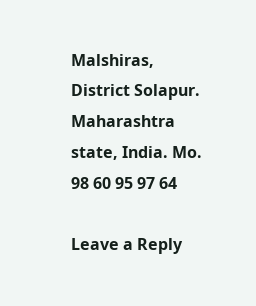Malshiras, District Solapur. Maharashtra state, India. Mo. 98 60 95 97 64

Leave a Reply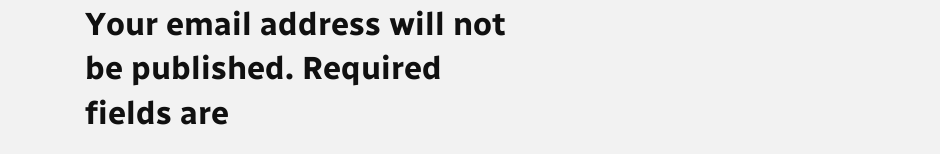Your email address will not be published. Required fields are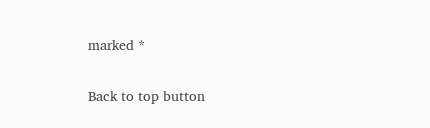marked *

Back to top button